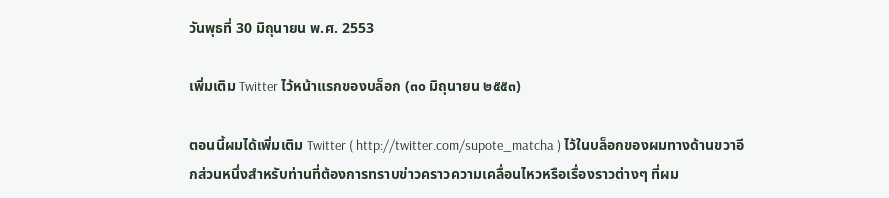วันพุธที่ 30 มิถุนายน พ.ศ. 2553

เพิ่มเติม Twitter ไว้หน้าแรกของบล็อก (๓๐ มิถุนายน ๒๕๕๓)

ตอนนี้ผมได้เพิ่มเติม Twitter ( http://twitter.com/supote_matcha ) ไว้ในบล็อกของผมทางด้านขวาอีกส่วนหนึ่งสำหรับท่านที่ต้องการทราบข่าวคราวความเคลื่อนไหวหรือเรื่องราวต่างๆ ที่ผม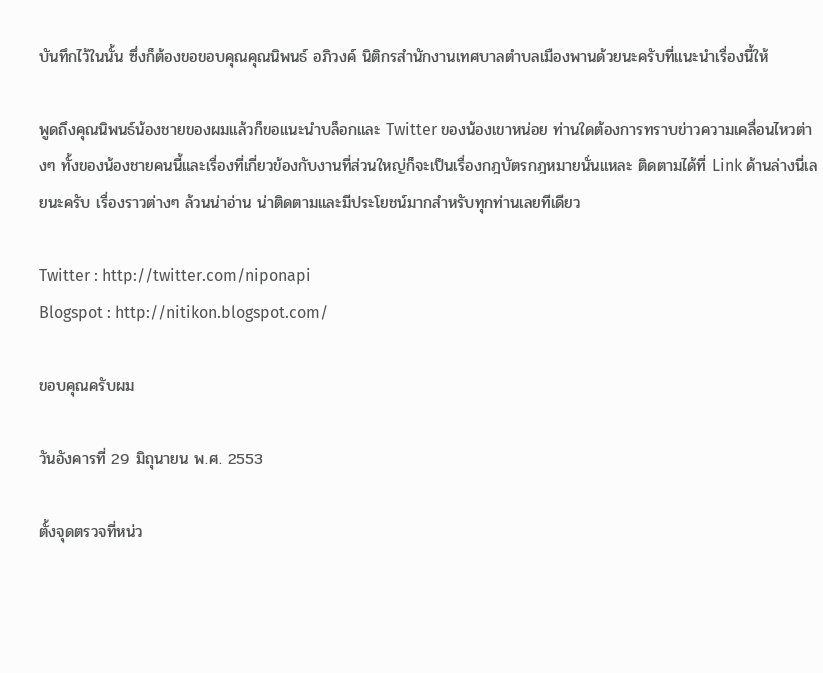บันทึกไว้ในนั้น ซึ่งก็ต้องขอขอบคุณคุณนิพนธ์ อภิวงค์ นิติกรสำนักงานเทศบาลตำบลเมืองพานด้วยนะครับที่แนะนำเรื่องนี้ให้

พูดถึงคุณนิพนธ์น้องชายของผมแล้วก็ขอแนะนำบล็อกและ Twitter ของน้องเขาหน่อย ท่านใดต้องการทราบข่าวความเคลื่อนไหวต่างๆ ทั้งของน้องชายคนนี้และเรื่องที่เกี่ยวข้องกับงานที่ส่วนใหญ่ก็จะเป็นเรื่องกฎบัตรกฎหมายนั่นแหละ ติดตามได้ที่ Link ด้านล่างนี่เลยนะครับ เรื่องราวต่างๆ ล้วนน่าอ่าน น่าติดตามและมีประโยชน์มากสำหรับทุกท่านเลยทีเดียว

Twitter : http://twitter.com/niponapi
Blogspot : http://nitikon.blogspot.com/

ขอบคุณครับผม

วันอังคารที่ 29 มิถุนายน พ.ศ. 2553

ตั้งจุดตรวจที่หน่ว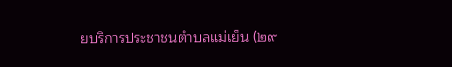ยบริการประชาชนตำบลแม่เย็น (๒๙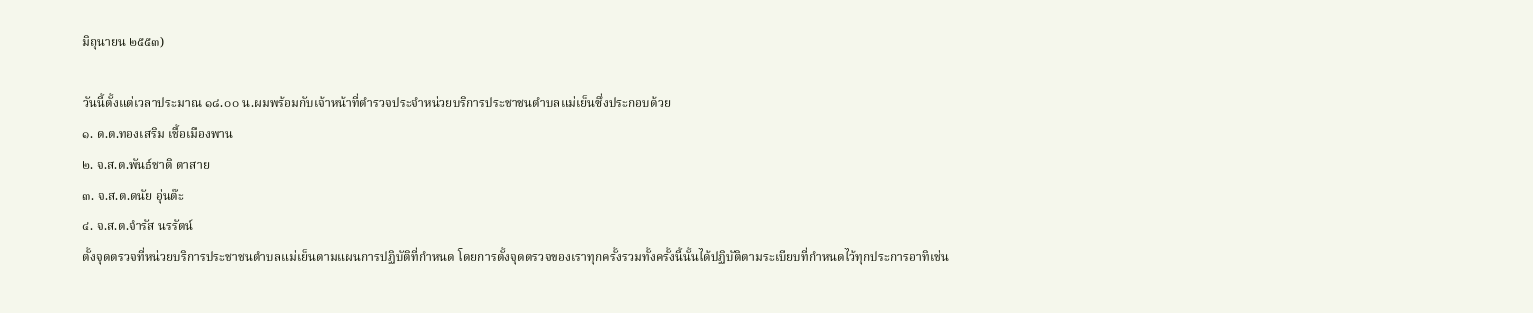มิถุนายน ๒๕๕๓)

วันนี้ตั้งแต่เวลาประมาณ ๑๘.๐๐ น.ผมพร้อมกับเจ้าหน้าที่ตำรวจประจำหน่วยบริการประชาชนตำบลแม่เย็นซึ่งประกอบด้วย
๑. ด.ต.ทองเสริม เชื้อเมืองพาน
๒. จ.ส.ต.พันธ์ชาติ ตาสาย
๓. จ.ส.ต.ดนัย อุ่นต๊ะ
๔. จ.ส.ต.จำรัส นรรัตน์
ตั้งจุดตรวจที่หน่วยบริการประชาชนตำบลแม่เย็นตามแผนการปฏิบัติที่กำหนด โดยการตั้งจุดตรวจของเราทุกครั้งรวมทั้งครั้งนี้นั้นได้ปฏิบัติตามระเบียบที่กำหนดไว้ทุกประการอาทิเช่น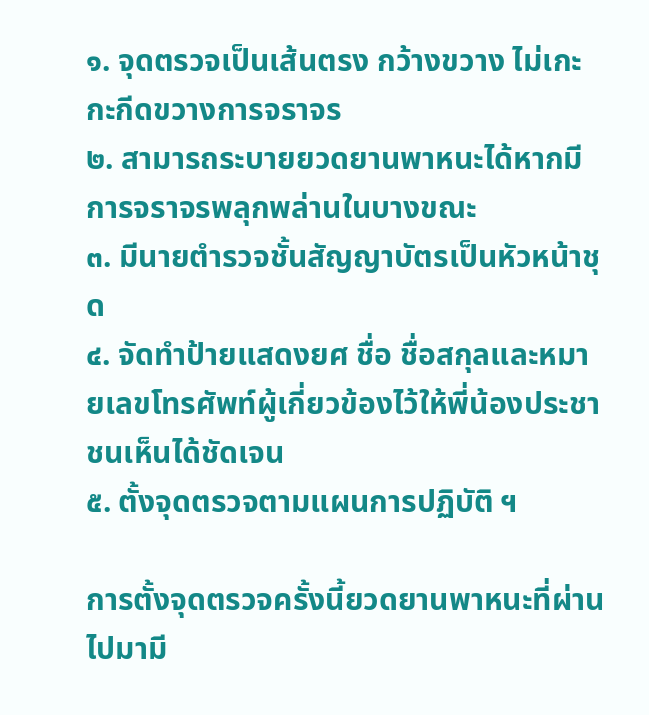๑. จุดตรวจเป็นเส้นตรง กว้างขวาง ไม่เกะกะกีดขวางการจราจร
๒. สามารถระบายยวดยานพาหนะได้หากมีการจราจรพลุกพล่านในบางขณะ
๓. มีนายตำรวจชั้นสัญญาบัตรเป็นหัวหน้าชุด
๔. จัดทำป้ายแสดงยศ ชื่อ ชื่อสกุลและหมายเลขโทรศัพท์ผู้เกี่ยวข้องไว้ให้พี่น้องประชาชนเห็นได้ชัดเจน
๕. ตั้งจุดตรวจตามแผนการปฏิบัติ ฯ

การตั้งจุดตรวจครั้งนี้ยวดยานพาหนะที่ผ่านไปมามี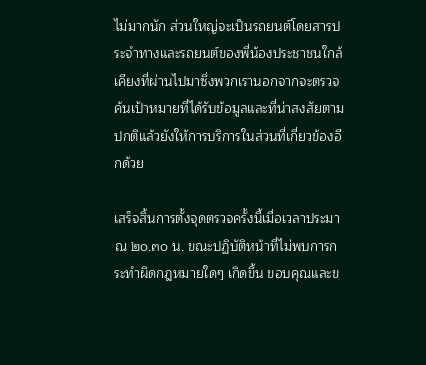ไม่มากนัก ส่วนใหญ่จะเป็นรถยนต์โดยสารประจำทางและรถยนต์ของพี่น้องประชาชนใกล้เคียงที่ผ่านไปมาซึ่งพวกเรานอกจากจะตรวจค้นเป้าหมายที่ได้รับข้อมูลและที่น่าสงสัยตามปกติแล้วยังให้การบริการในส่วนที่เกี่ยวข้องอีกด้วย

เสร็จสิ้นการตั้งจุดตรวจครั้งนี้เมื่อเวลาประมาณ ๒๐.๓๐ น. ขณะปฏิบัติหน้าที่ไม่พบการกระทำผิดกฎหมายใดๆ เกิดขึ้น ขอบคุณและข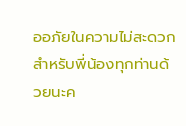ออภัยในความไม่สะดวกสำหรับพี่น้องทุกท่านด้วยนะค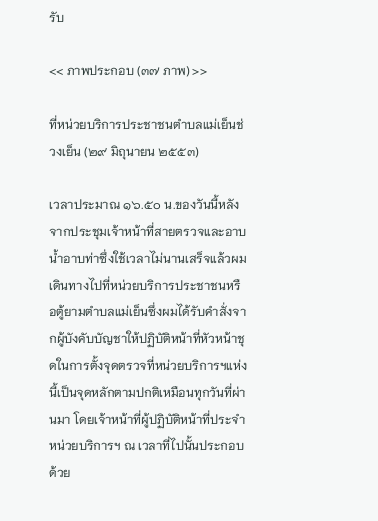รับ

<< ภาพประกอบ (๓๗ ภาพ) >>

ที่หน่วยบริการประชาชนตำบลแม่เย็นช่วงเย็น (๒๙ มิถุนายน ๒๕๕๓)

เวลาประมาณ ๑๖.๕๐ น.ของวันนี้หลังจากประชุมเจ้าหน้าที่สายตรวจและอาบน้ำอาบท่าซึ่งใช้เวลาไม่นานเสร็จแล้วผมเดินทางไปที่หน่วยบริการประชาชนหรือตู้ยามตำบลแม่เย็นซึ่งผมได้รับคำสั่งจากผู้บังคับบัญชาให้ปฏิบัติหน้าที่หัวหน้าชุดในการตั้งจุดตรวจที่หน่วยบริการฯแห่งนี้เป็นจุดหลักตามปกติเหมือนทุกวันที่ผ่านมา โดยเจ้าหน้าที่ผู้ปฏิบัติหน้าที่ประจำหน่วยบริการฯ ณ เวลาที่ไปนั้นประกอบด้วย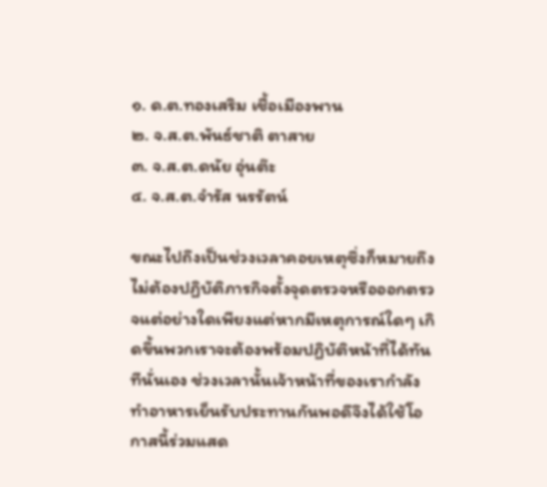๑. ด.ต.ทองเสริม เชื้อเมืองพาน
๒. จ.ส.ต.พันธ์ชาติ ตาสาย
๓. จ.ส.ต.ดนัย อุ่นต๊ะ
๔. จ.ส.ต.จำรัส นรรัตน์

ขณะไปถึงเป็นช่วงเวลาคอยเหตุซึ่งก็หมายถึงไม่ต้องปฏิบัติภารกิจตั้งจุดตรวจหรือออกตรวจแต่อย่างใดเพียงแต่หากมีเหตุการณ์ใดๆ เกิดขึ้นพวกเราจะต้องพร้อมปฏิบัติหน้าที่ได้ทันทีนั่นเอง ช่วงเวลานั้นเจ้าหน้าที่ของเรากำลังทำอาหารเย็นรับประทานกันพอดีจึงได้ใช้โอกาสนี้ร่วมแสด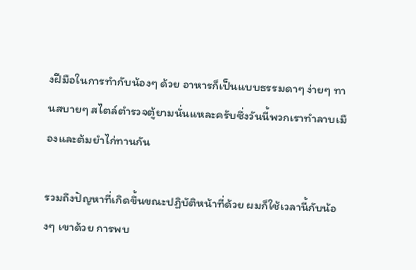งฝีมือในการทำกับน้องๆ ด้วย อาหารก็เป็นแบบธรรมดาๆ ง่ายๆ ทานสบายๆ สไตล์ตำรวจตู้ยามนั่นแหละครับซึ่งวันนี้พวกเราทำลาบเมืองและต้มยำไก่ทานกัน

รวมถึงปัญหาที่เกิดขึ้นขณะปฏิบัติหน้าที่ด้วย ผมก็ใช้เวลานี้กับน้องๆ เขาด้วย การพบ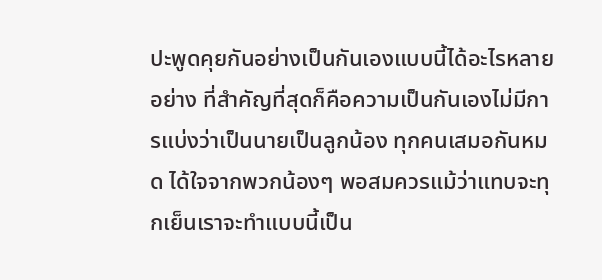ปะพูดคุยกันอย่างเป็นกันเองแบบนี้ได้อะไรหลายอย่าง ที่สำคัญที่สุดก็คือความเป็นกันเองไม่มีการแบ่งว่าเป็นนายเป็นลูกน้อง ทุกคนเสมอกันหมด ได้ใจจากพวกน้องๆ พอสมควรแม้ว่าแทบจะทุกเย็นเราจะทำแบบนี้เป็น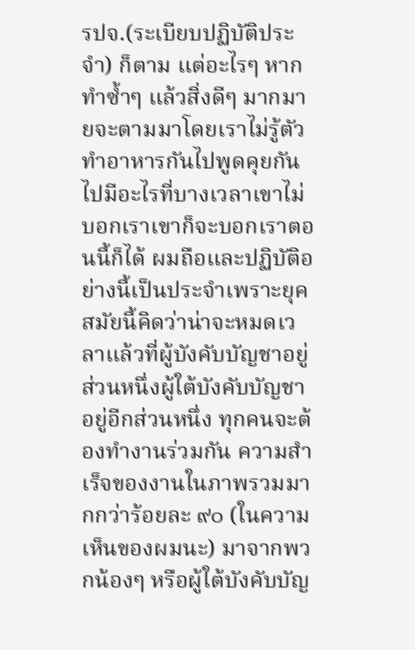รปจ.(ระเบียบปฏิบัติประจำ) ก็ตาม แต่อะไรๆ หากทำซ้ำๆ แล้วสิ่งดีๆ มากมายจะตามมาโดยเราไม่รู้ตัว ทำอาหารกันไปพูดคุยกันไปมีอะไรที่บางเวลาเขาไม่บอกเราเขาก็จะบอกเราตอนนี้ก็ได้ ผมถือและปฏิบัติอย่างนี้เป็นประจำเพราะยุคสมัยนี้คิดว่าน่าจะหมดเวลาแล้วที่ผู้บังคับบัญชาอยู่ส่วนหนึ่งผู้ใต้บังคับบัญชาอยู่อีกส่วนหนึ่ง ทุกคนจะต้องทำงานร่วมกัน ความสำเร็จของงานในภาพรวมมากกว่าร้อยละ ๙๐ (ในความเห็นของผมนะ) มาจากพวกน้องๆ หรือผู้ใต้บังคับบัญ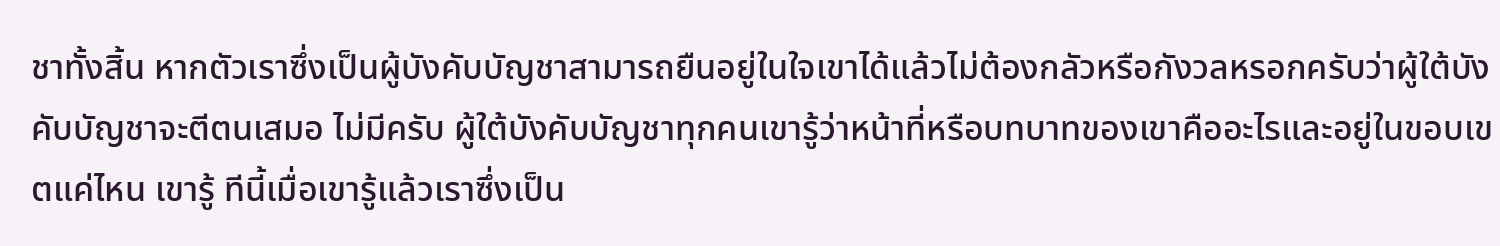ชาทั้งสิ้น หากตัวเราซึ่งเป็นผู้บังคับบัญชาสามารถยืนอยู่ในใจเขาได้แล้วไม่ต้องกลัวหรือกังวลหรอกครับว่าผู้ใต้บังคับบัญชาจะตีตนเสมอ ไม่มีครับ ผู้ใต้บังคับบัญชาทุกคนเขารู้ว่าหน้าที่หรือบทบาทของเขาคืออะไรและอยู่ในขอบเขตแค่ไหน เขารู้ ทีนี้เมื่อเขารู้แล้วเราซึ่งเป็น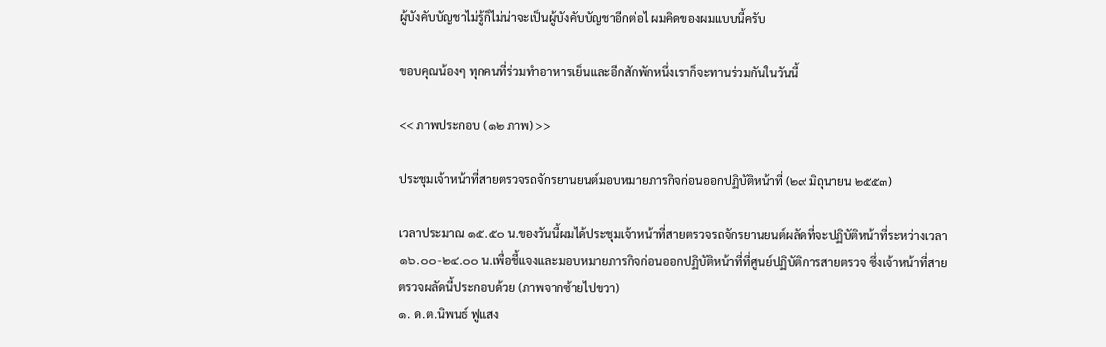ผู้บังคับบัญชาไม่รู้ก็ไม่น่าจะเป็นผู้บังคับบัญชาอีกต่อไ ผมคิดของผมแบบนี้ครับ

ขอบคุณน้องๆ ทุกคนที่ร่วมทำอาหารเย็นและอีกสักพักหนึ่งเราก็จะทานร่วมกันในวันนี้

<< ภาพประกอบ (๑๒ ภาพ) >>

ประชุมเจ้าหน้าที่สายตรวจรถจักรยานยนต์มอบหมายภารกิจก่อนออกปฏิบัติหน้าที่ (๒๙ มิถุนายน ๒๕๕๓)

เวลาประมาณ ๑๕.๕๐ น.ของวันนี้ผมได้ประชุมเจ้าหน้าที่สายตรวจรถจักรยานยนต์ผลัดที่จะปฏิบัติหน้าที่ระหว่างเวลา ๑๖.๐๐-๒๔.๐๐ น.เพื่อชี้แจงและมอบหมายภารกิจก่อนออกปฏิบัติหน้าที่ที่ศูนย์ปฏิบัติการสายตรวจ ซึ่งเจ้าหน้าที่สายตรวจผลัดนี้ประกอบด้วย (ภาพจากซ้ายไปขวา)
๑. ด.ต.นิพนธ์ ฟูแสง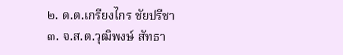๒. ด.ต.เกรียงไกร ชัยปรีชา
๓. จ.ส.ต.วุฒิพงษ์ สัทธา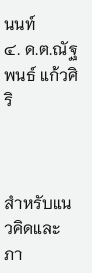นนท์
๔. ด.ต.ณัฐพนธ์ แก้วศิริ



สำหรับแนวคิดและภา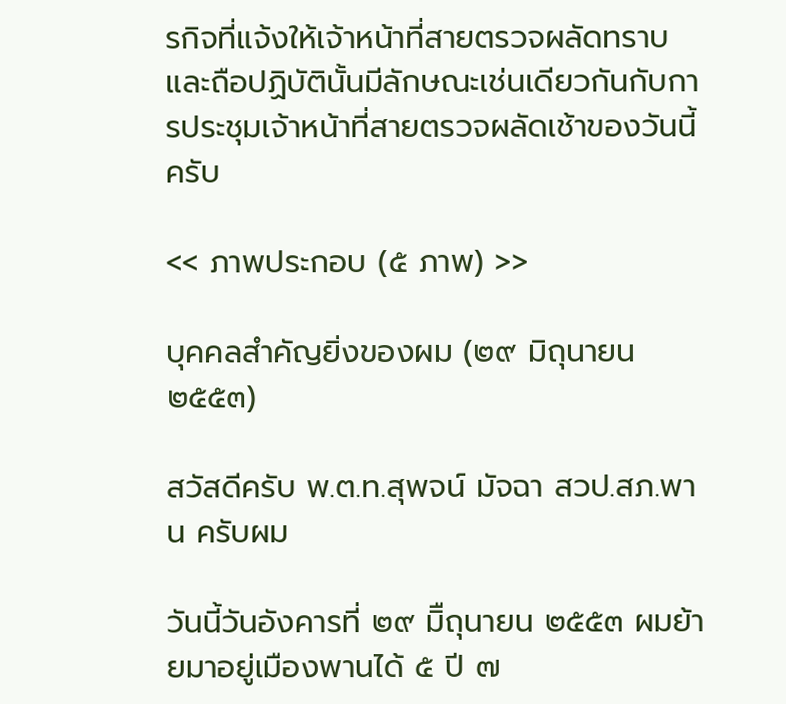รกิจที่แจ้งให้เจ้าหน้าที่สายตรวจผลัดทราบและถือปฏิบัตินั้นมีลักษณะเช่นเดียวกันกับการประชุมเจ้าหน้าที่สายตรวจผลัดเช้าของวันนี้ครับ

<< ภาพประกอบ (๕ ภาพ) >>

บุคคลสำคัญยิ่งของผม (๒๙ มิถุนายน ๒๕๕๓)

สวัสดีครับ พ.ต.ท.สุพจน์ มัจฉา สวป.สภ.พาน ครับผม

วันนี้วันอังคารที่ ๒๙ มิืถุนายน ๒๕๕๓ ผมย้ายมาอยู่เมืองพานได้ ๕ ปี ๗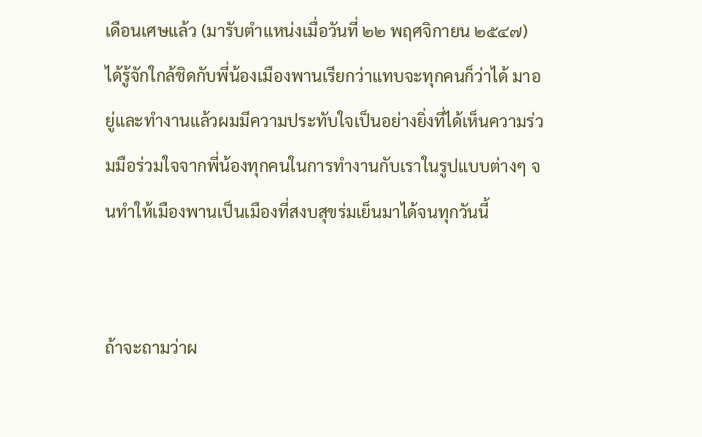เดือนเศษแล้ว (มารับตำแหน่งเมื่อวันที่ ๒๒ พฤศจิกายน ๒๕๔๗) ได้รู้จักใกล้ชิดกับพี่น้องเมืองพานเรียกว่าแทบจะทุกคนก็ว่าได้ มาอยู่และทำงานแล้วผมมีความประทับใจเป็นอย่างยิ่งที่ได้เห็นความร่วมมือร่วมใจจากพี่น้องทุกคนในการทำงานกับเราในรูปแบบต่างๆ จนทำให้เมืองพานเป็นเมืองที่สงบสุขร่มเย็นมาได้จนทุกวันนี้


ถ้าจะถามว่าผ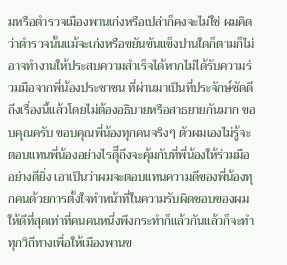มหรือตำรวจเมืองพานเก่งหรือเปล่าก็คงจะไม่ใช่ ผมคิดว่าตำรวจนั้นแม้จะเก่งหรือขยันขันแข็งปานใดก็ตามก็ไม่อาจทำงานให้ประสบความสำเร็จได้หากไม่ได้รับความร่วมมือจากพี่น้องประชาชน ที่ผ่านมาเป็นที่ประจักษ์ชัดดีถึงเรื่องนี้แล้วโดยไม่ต้องอธิบายหรือสาธยายกันมาก ขอบคุณครับ ขอบคุณพี่น้องทุกคนจริงๆ ตัวผมเองไม่รู้จะตอบแทนพี่น้องอย่างไรดีุึถึงจะคุ้มกับที่พี่น้องให้ร่วมมืออย่างดียิ่ง เอาเป็นว่าผมจะตอบแทนความดีของพี่น้องทุกคนด้วยการตั้งใจทำหน้าที่ในความรับผิดชอบของผมให้ดีที่สุดเท่าที่คนคนหนึ่งพึงกระทำก็แล้วกันแล้วก็จะทำทุกวิถีทางเพื่อให้เมืองพานข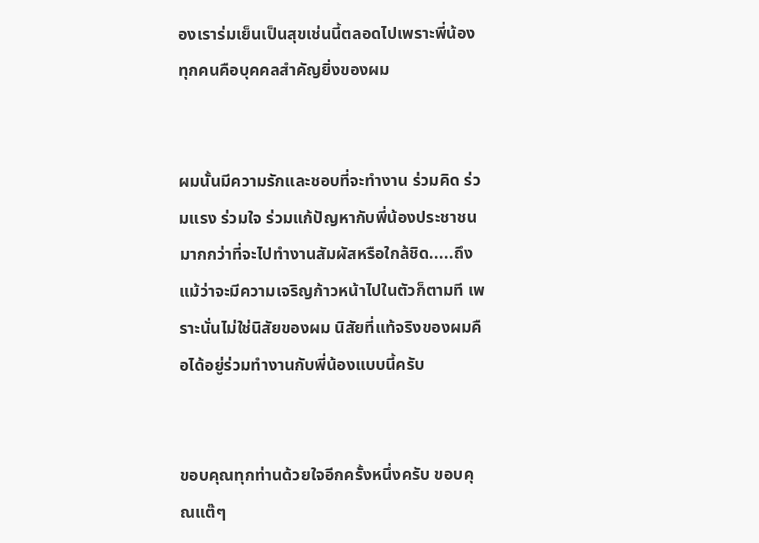องเราร่มเย็นเป็นสุขเช่นนี้ตลอดไปเพราะพี่น้องทุกคนคือบุคคลสำคัญยิ่งของผม


ผมนั้นมีความรักและชอบที่จะทำงาน ร่วมคิด ร่วมแรง ร่วมใจ ร่วมแก้ปัญหากับพี่น้องประชาชนมากกว่าที่จะไปทำงานสัมผัสหรือใกล้ชิด.....ถึงแม้ว่าจะมีความเจริญก้าวหน้าไปในตัวก็ตามที เพราะนั่นไม่ใช่นิสัยของผม นิสัยที่แท้จริงของผมคือได้อยู่ร่วมทำงานกับพี่น้องแบบนี้ครับ


ขอบคุณทุกท่านด้วยใจอีกครั้งหนึ่งครับ ขอบคุณแต๊ๆ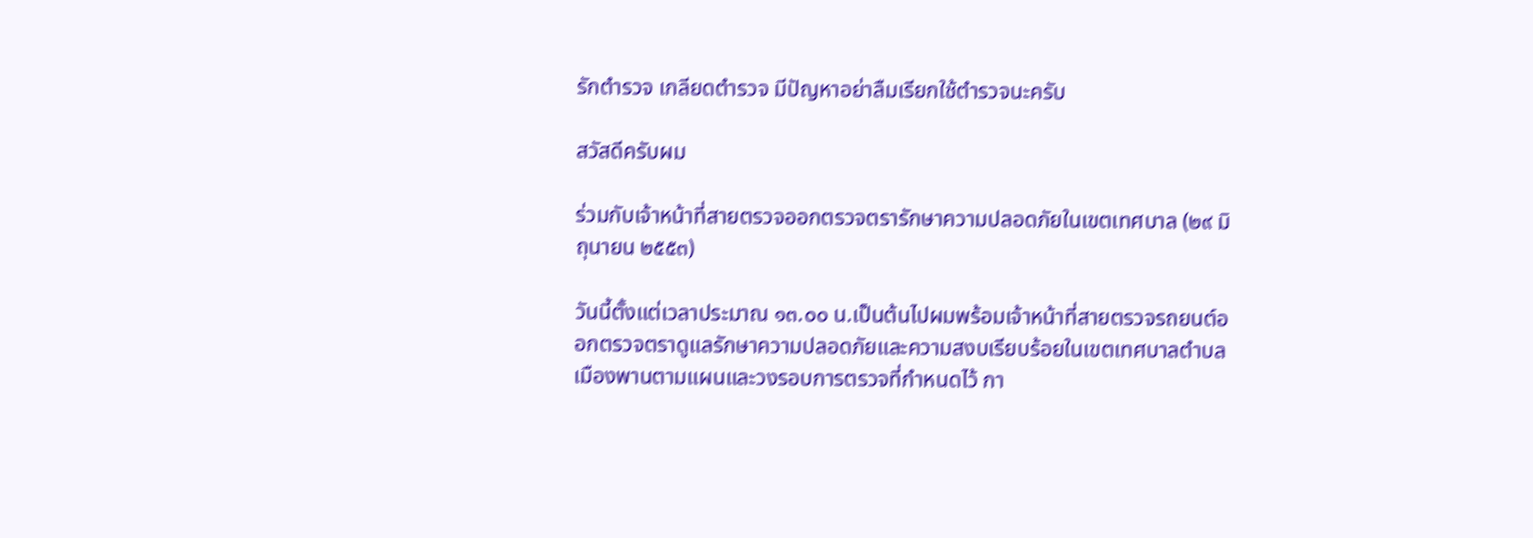รักตำรวจ เกลียดตำรวจ มีปัญหาอย่าลืมเรียกใช้ตำรวจนะครับ

สวัสดีครับผม

ร่วมกับเจ้าหน้าที่สายตรวจออกตรวจตรารักษาความปลอดภัยในเขตเทศบาล (๒๙ มิถุนายน ๒๕๕๓)

วันนี้ตั้งแต่เวลาประมาณ ๑๓.๐๐ น.เป็นต้นไปผมพร้อมเจ้าหน้าที่สายตรวจรถยนต์ออกตรวจตราดูแลรักษาความปลอดภัยและความสงบเรียบร้อยในเขตเทศบาลตำบลเมืองพานตามแผนและวงรอบการตรวจที่กำหนดไว้ กา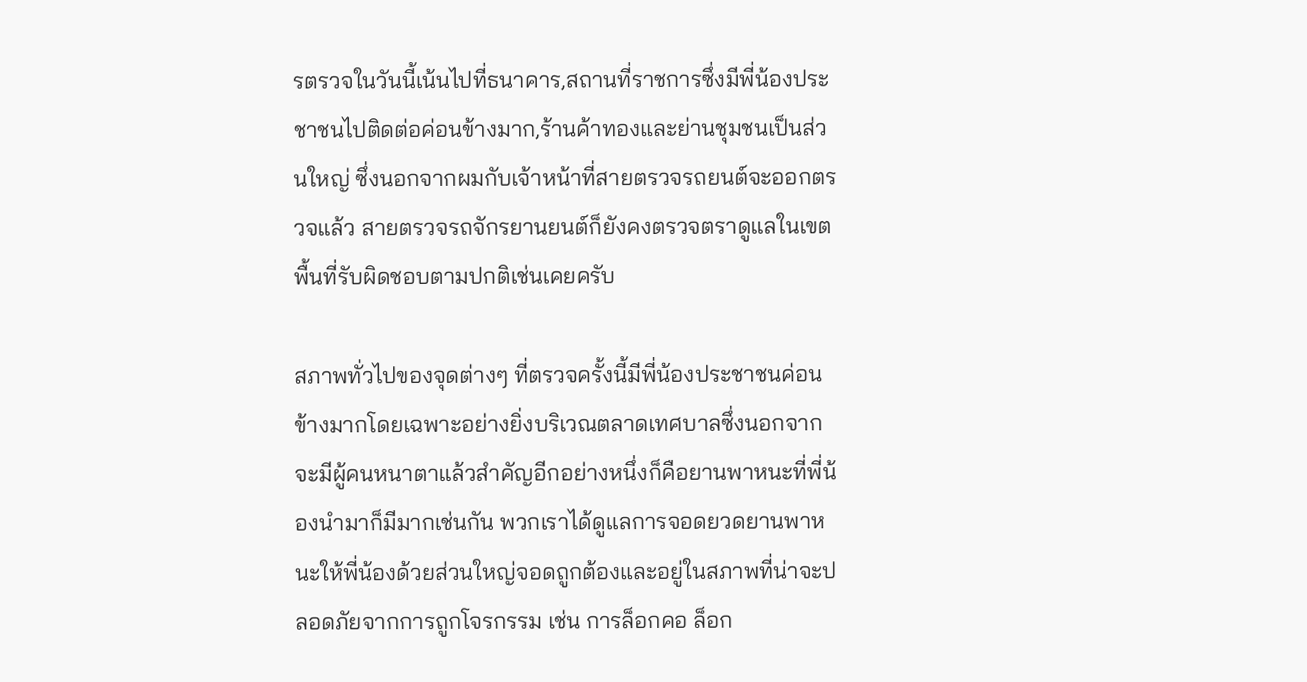รตรวจในวันนี้เน้นไปที่ธนาคาร,สถานที่ราชการซึ่งมีพี่น้องประชาชนไปติดต่อค่อนข้างมาก,ร้านค้าทองและย่านชุมชนเป็นส่วนใหญ่ ซึ่งนอกจากผมกับเจ้าหน้าที่สายตรวจรถยนต์จะออกตรวจแล้ว สายตรวจรถจักรยานยนต์ก็ยังคงตรวจตราดูแลในเขตพื้นที่รับผิดชอบตามปกติเช่นเคยครับ

สภาพทั่วไปของจุดต่างๆ ที่ตรวจครั้งนี้มีพี่น้องประชาชนค่อนข้างมากโดยเฉพาะอย่างยิ่งบริเวณตลาดเทศบาลซึ่งนอกจากจะมีผู้คนหนาตาแล้วสำคัญอีกอย่างหนึ่งก็คือยานพาหนะที่พี่น้องนำมาก็มีมากเช่นกัน พวกเราได้ดูแลการจอดยวดยานพาหนะให้พี่น้องด้วยส่วนใหญ่จอดถูกต้องและอยู่ในสภาพที่น่าจะปลอดภัยจากการถูกโจรกรรม เช่น การล็อกคอ ล็อก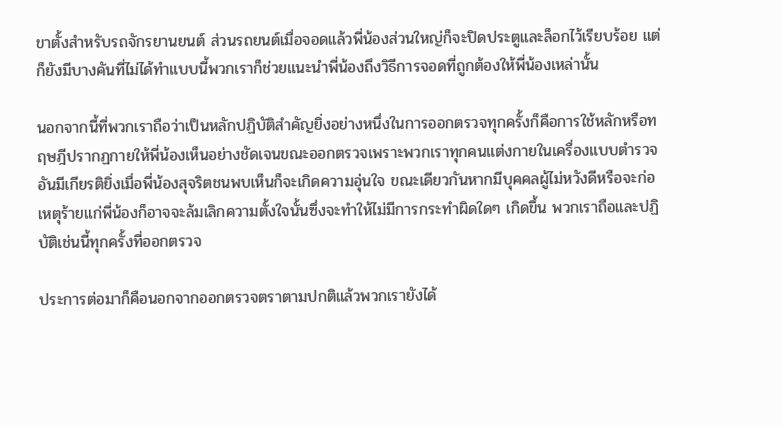ขาตั้งสำหรับรถจักรยานยนต์ ส่วนรถยนต์เมื่อจอดแล้วพี่น้องส่วนใหญ่ก็จะปิดประตูและล็อกไว้เรียบร้อย แต่ก็ยังมีบางคันที่ไม่ได้ทำแบบนี้พวกเราก็ช่วยแนะนำพี่น้องถึงวิธีการจอดที่ถูกต้องให้พี่น้องเหล่านั้น

นอกจากนี้ที่พวกเราถือว่าเป็นหลักปฏิบัติสำคัญยิ่งอย่างหนึ่งในการออกตรวจทุกครั้งก็คือการใช้หลักหรือทฤษฎีปรากฏกายให้พี่น้องเห็นอย่างชัดเจนขณะออกตรวจเพราะพวกเราทุกคนแต่งกายในเครื่องแบบตำรวจอันมีเกียรติยิ่งเมื่อพี่น้องสุจริตชนพบเห็นก็จะเกิดความอุ่นใจ ขณะเดียวกันหากมีบุคคลผู้ไม่หวังดีหรือจะก่อเหตุร้ายแก่พี่น้องก็อาจจะล้มเลิกความตั้งใจนั้นซึ่งจะทำให้ไม่มีการกระทำผิดใดๆ เกิดขึ้น พวกเราถือและปฏิบัติเช่นนี้ทุกครั้งที่ออกตรวจ

ประการต่อมาก็คือนอกจากออกตรวจตราตามปกติแล้วพวกเรายังได้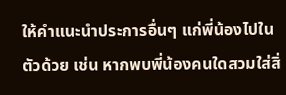ให้คำแนะนำประการอื่นๆ แก่พี่น้องไปในตัวด้วย เช่น หากพบพี่น้องคนใดสวมใส่สิ่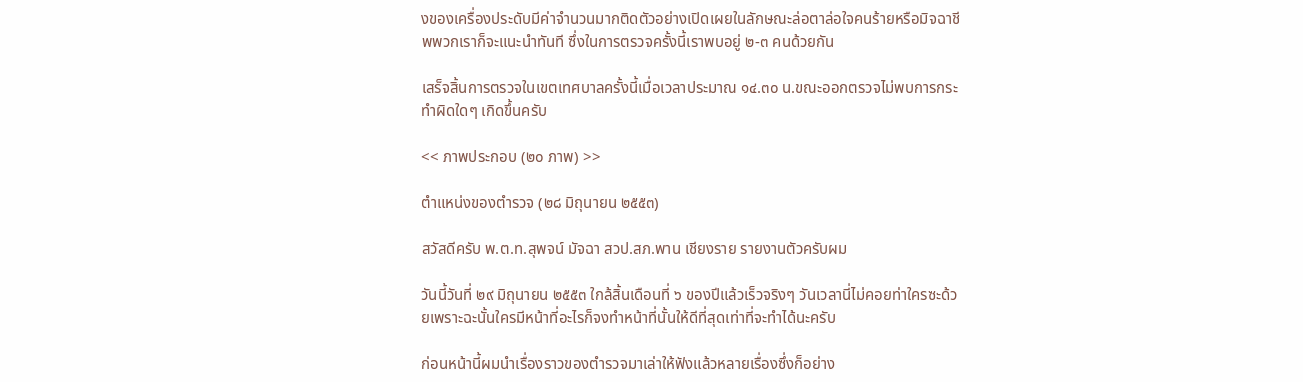งของเครื่องประดับมีค่าจำนวนมากติดตัวอย่างเปิดเผยในลักษณะล่อตาล่อใจคนร้ายหรือมิจฉาชีพพวกเราก็จะแนะนำทันที ซึ่งในการตรวจครั้งนี้เราพบอยู่ ๒-๓ คนด้วยกัน

เสร็จสิ้นการตรวจในเขตเทศบาลครั้งนี้เมื่อเวลาประมาณ ๑๔.๓๐ น.ขณะออกตรวจไม่พบการกระทำผิดใดๆ เกิดขึ้นครับ

<< ภาพประกอบ (๒๐ ภาพ) >>

ตำแหน่งของตำรวจ (๒๘ มิถุนายน ๒๕๕๓)

สวัสดีครับ พ.ต.ท.สุพจน์ มัจฉา สวป.สภ.พาน เชียงราย รายงานตัวครับผม

วันนี้วันที่ ๒๙ มิถุนายน ๒๕๕๓ ใกล้สิ้นเดือนที่ ๖ ของปีแล้วเร็วจริงๆ วันเวลานี่ไม่คอยท่าใครซะด้วยเพราะฉะนั้นใครมีหน้าที่อะไรก็จงทำหน้าที่นั้นให้ดีที่สุดเท่าที่จะทำได้นะครับ

ก่อนหน้านี้ผมนำเรื่องราวของตำรวจมาเล่าให้ฟังแล้วหลายเรื่องซึ่งก็อย่าง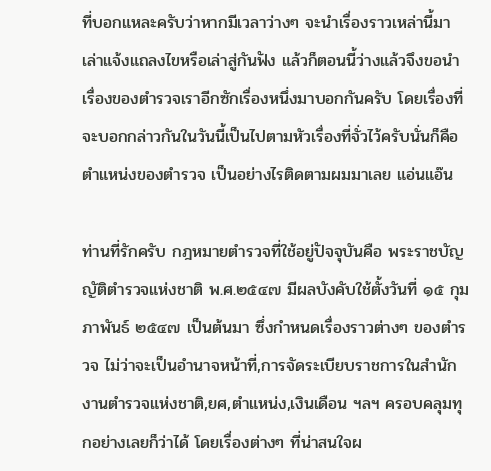ที่บอกแหละครับว่าหากมีเวลาว่างๆ จะนำเรื่องราวเหล่านี้มาเล่าแจ้งแถลงไขหรือเล่าสู่กันฟัง แล้วก็ตอนนี้ว่างแล้วจึงขอนำเรื่องของตำรวจเราอีกซักเรื่องหนึ่งมาบอกกันครับ โดยเรื่องที่จะบอกกล่าวกันในวันนี้เป็นไปตามหัวเรื่องที่จั่วไว้ครับนั่นก็คือ ตำแหน่งของตำรวจ เป็นอย่างไรติดตามผมมาเลย แอ่นแอ๊น

ท่านที่รักครับ กฎหมายตำรวจที่ใช้อยู่ปัจจุบันคือ พระราชบัญญัติตำรวจแห่งชาติ พ.ศ.๒๕๔๗ มีผลบังคับใช้ตั้งวันที่ ๑๕ กุมภาพันธ์ ๒๕๔๗ เป็นต้นมา ซึ่งกำหนดเรื่องราวต่างๆ ของตำรวจ ไม่ว่าจะเป็นอำนาจหน้าที่,การจัดระเบียบราชการในสำนักงานตำรวจแห่งชาติ,ยศ,ตำแหน่ง,เงินเดือน ฯลฯ ครอบคลุมทุกอย่างเลยก็ว่าได้ โดยเรื่องต่างๆ ที่น่าสนใจผ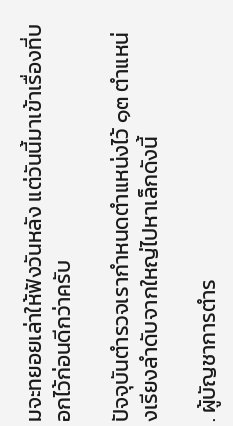มจะทยอยเล่าให้ฟังวันหลัง แต่วันนี้มาเข้าเรื่องที่บอกไว้ก่อนดีกว่าครับ

ปัจจุบันตำรวจเรากำหนดตำแหน่งไว้ ๑๓ ตำแหน่งเรียงลำดับจากใหญ่ไปหาเล็กดังนี้

. ผู้บัญชาการตำร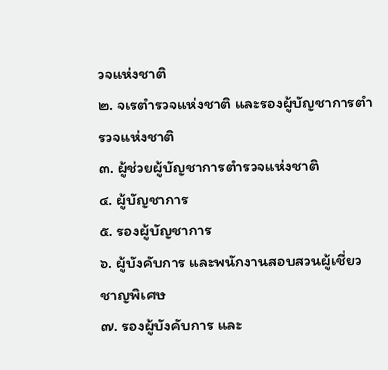วจแห่งชาติ
๒. จเรตำรวจแห่งชาติ และรองผู้บัญชาการตำรวจแห่งชาติ
๓. ผู้ช่วยผู้บัญชาการตำรวจแห่งชาติ
๔. ผู้บัญชาการ
๕. รองผู้บัญชาการ
๖. ผู้บังคับการ และพนักงานสอบสวนผู้เชี่ยวชาญพิเศษ
๗. รองผู้บังคับการ และ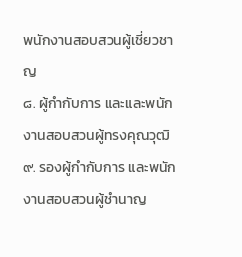พนักงานสอบสวนผู้เชี่ยวชาญ
๘. ผู้กำกับการ และและพนักงานสอบสวนผู้ทรงคุณวุฒิ
๙. รองผู้กำกับการ และพนักงานสอบสวนผู้ชำนาญ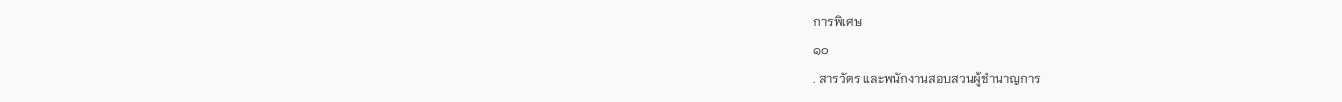การพิเศษ
๑๐
. สารวัตร และพนักงานสอบสวนผู้ชำนาญการ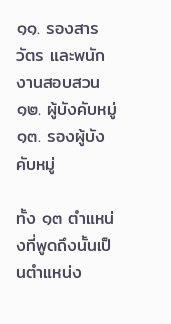๑๑. รองสารวัตร และพนักงานสอบสวน
๑๒. ผู้บังคับหมู่
๑๓. รองผู้บังคับหมู่

ทั้ง ๑๓ ตำแหน่งที่พูดถึงนั้นเป็นตำแหน่ง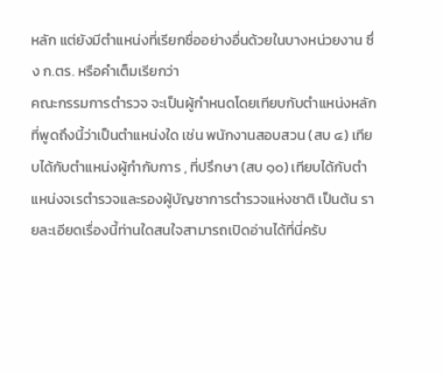หลัก แต่ยังมีตำแหน่งที่เรียกชื่ออย่างอื่นด้วยในบางหน่วยงาน ซึ่ง ก.ตร. หรือคำเต็มเรียกว่า
คณะกรรมการตำรวจ จะเป็นผู้กำหนดโดยเทียบกับตำแหน่งหลักที่พูดถึงนี้ว่าเป็นตำแหน่งใด เช่น พนักงานสอบสวน (สบ ๔) เทียบได้กับตำแหน่งผู้กำกับการ , ที่ปรึกษา (สบ ๑๐) เทียบได้กับตำแหน่งจเรตำรวจและรองผู้บัญชาการตำรวจแห่งชาติ เป็นต้น รายละเอียดเรื่องนี้ท่านใดสนใจสามารถเปิดอ่านได้ที่นี่ครับ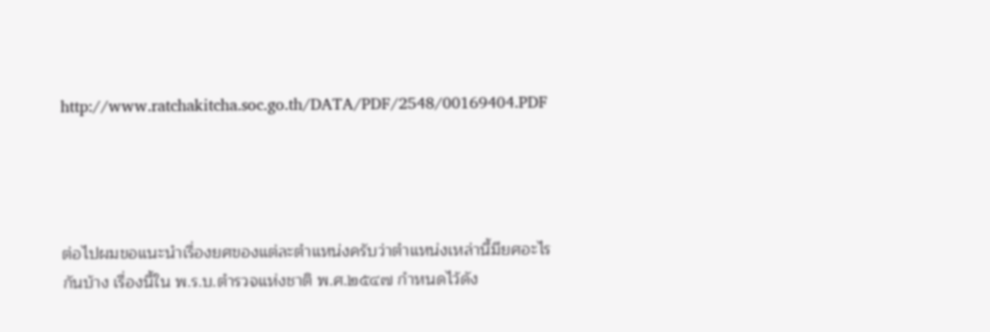http://www.ratchakitcha.soc.go.th/DATA/PDF/2548/00169404.PDF




ต่อไปผมขอแนะนำเรื่องยศของแต่ละตำแหน่งครับว่าตำแหน่งเหล่านี้มียศอะไรกันบ้าง เรื่องนี้ใน พ.ร.บ.ตำรวจแห่งชาติ พ.ศ.๒๕๔๗ กำหนดไว้ดัง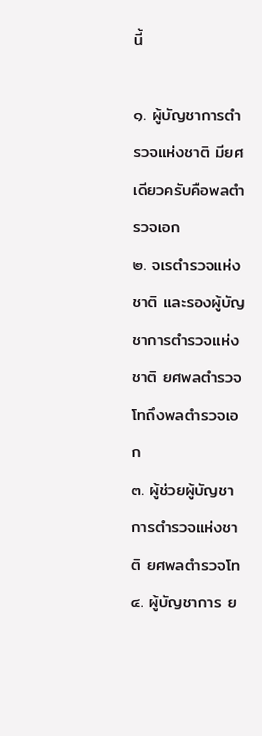นี้

๑. ผู้บัญชาการตำรวจแห่งชาติ มียศเดียวครับคือพลตำรวจเอก
๒. จเรตำรวจแห่งชาติ และรองผู้บัญชาการตำรวจแห่งชาติ ยศพลตำรวจโทถึงพลตำรวจเอก
๓. ผู้ช่วยผู้บัญชาการตำรวจแห่งชาติ ยศพลตำรวจโท
๔. ผู้บัญชาการ ย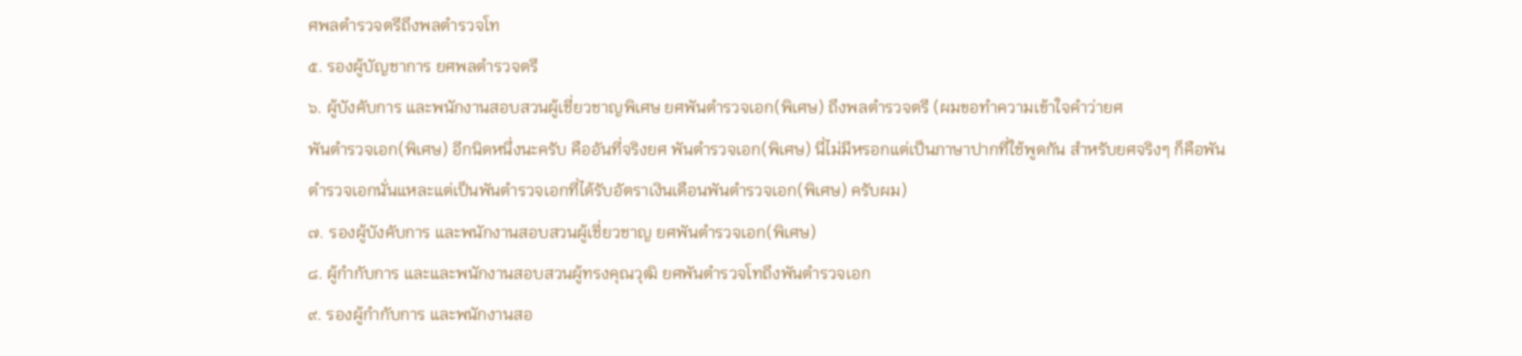ศพลตำรวจตรีถึงพลตำรวจโท
๕. รองผู้บัญชาการ ยศพลตำรวจตรี
๖. ผู้บังคับการ และพนักงานสอบสวนผู้เชี่ยวชาญพิเศษ ยศพันตำรวจเอก(พิเศษ) ถึงพลตำรวจตรี (ผมขอทำความเข้าใจคำว่ายศ
พันตำรวจเอก(พิเศษ) อีกนิดหนึ่งนะครับ คืออันที่จริงยศ พันตำรวจเอก(พิเศษ) นี่ไม่มีหรอกแต่เป็นภาษาปากที่ใช้พูดกัน สำหรับยศจริงๆ ก็คือพันตำรวจเอกนั่นแหละแต่เป็นพันตำรวจเอกที่ได้รับอัตราเงินเดือนพันตำรวจเอก(พิเศษ) ครับผม)
๗. รองผู้บังคับการ และพนักงานสอบสวนผู้เชี่ยวชาญ ยศพันตำรวจเอก(พิเศษ)
๘. ผู้กำกับการ และและพนักงานสอบสวนผู้ทรงคุณวุฒิ ยศพันตำรวจโทถึงพันตำรวจเอก
๙. รองผู้กำกับการ และพนักงานสอ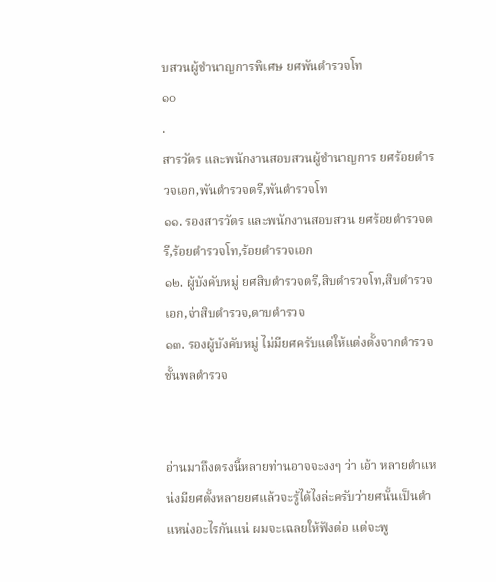บสวนผู้ชำนาญการพิเศษ ยศพันตำรวจโท
๑๐
.
สารวัตร และพนักงานสอบสวนผู้ชำนาญการ ยศร้อยตำรวจเอก,พันตำรวจตรี,พันตำรวจโท
๑๑. รองสารวัตร และพนักงานสอบสวน ยศร้อยตำรวจตรี,ร้อยตำรวจโท,ร้อยตำรวจเอก
๑๒. ผู้บังคับหมู่ ยศสิบตำรวจตรี,สิบตำรวจโท,สิบตำรวจเอก,จ่าสิบตำรวจ,ดาบตำรวจ
๑๓. รองผู้บังคับหมู่ ไม่มียศครับแต่ให้แต่งตั้งจากตำรวจชั้นพลตำรวจ


อ่านมาถึงตรงนี้หลายท่านอาจจะงงๆ ว่า เอ้า หลายตำแหน่งมียศตั้งหลายยศแล้วจะรู้ได้ไงล่ะครับว่ายศนั้นเป็นตำแหน่งอะไรกันแน่ ผมจะเฉลยให้ฟังต่อ แต่จะพู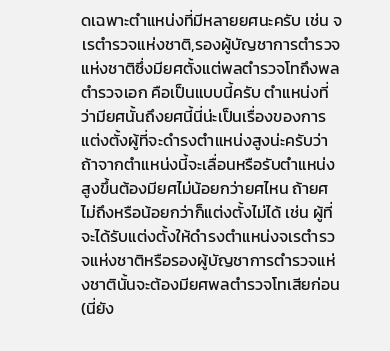ดเฉพาะตำแหน่งที่มีหลายยศนะครับ เช่น จเรตำรวจแห่งชาติ,รองผู้บัญชาการตำรวจแห่งชาติซึ่งมียศตั้งแต่พลตำรวจโทถึงพลตำรวจเอก คือเป็นแบบนี้ครับ ตำแหน่งที่ว่ามียศนั้นถึงยศนี้นี่น่ะเป็นเรื่องของการแต่งตั้งผู้ที่จะดำรงตำแหน่งสูงน่ะครับว่าถ้าจากตำแหน่งนี้จะเลื่อนหรือรับตำแหน่งสูงขึ้นต้องมียศไม่น้อยกว่ายศไหน ถ้ายศไม่ถึงหรือน้อยกว่าก็แต่งตั้งไม่ได้ เช่น ผู้ที่จะได้รับแต่งตั้งให้ดำรงตำแหน่งจเรตำรวจแห่งชาติหรือรองผู้บัญชาการตำรวจแห่งชาตินั้นจะต้องมียศพลตำรวจโทเสียก่อน (นี่ยัง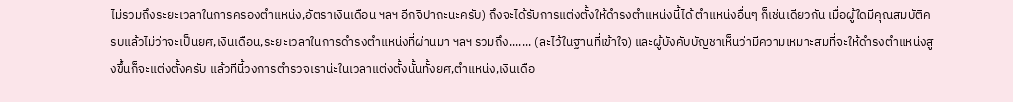ไม่รวมถึงระยะเวลาในการครองตำแหน่ง,อัตราเงินเดือน ฯลฯ อีกจิปาถะนะครับ) ถึงจะได้รับการแต่งตั้งให้ดำรงตำแหน่งนี้ได้ ตำแหน่งอื่นๆ ก็เช่นเดียวกัน เมื่อผู้ใดมีคุณสมบัติครบแล้วไม่ว่าจะเป็นยศ,เงินเดือน,ระยะเวลาในการดำรงตำแหน่งที่ผ่านมา ฯลฯ รวมถึง....... (ละไว้ในฐานที่เข้าใจ) และผู้บังคับบัญชาเห็นว่ามีความเหมาะสมที่จะให้ดำรงตำแหน่งสูงขึ้นก็จะแต่งตั้งครับ แล้วทีนี้วงการตำรวจเราน่ะในเวลาแต่งตั้งนั้นทั้งยศ,ตำแหน่ง,เงินเดือ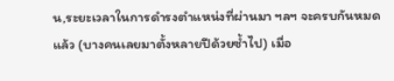น,ระยะเวลาในการดำรงตำแหน่งที่ผ่านมา ฯลฯ จะครบกันหมดแล้ว (บางคนเลยมาตั้งหลายปีด้วยซ้ำไป) เมื่อ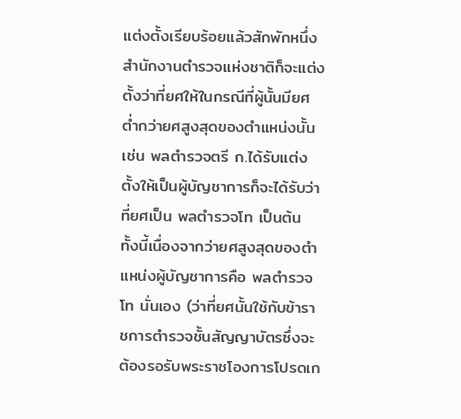แต่งตั้งเรียบร้อยแล้วสักพักหนึ่งสำนักงานตำรวจแห่งชาติก็จะแต่งตั้งว่าที่ยศให้ในกรณีที่ผู้นั้นมียศต่ำกว่ายศสูงสุดของตำแหน่งนั้น เช่น พลตำรวจตรี ก.ได้รับแต่งตั้งให้เป็นผู้บัญชาการก็จะได้รับว่าที่ยศเป็น พลตำรวจโท เป็นต้น ทั้งนี้เนื่องจากว่ายศสูงสุดของตำแหน่งผู้บัญชาการคือ พลตำรวจโท นั่นเอง (ว่าที่ยศนั้นใช้กับข้าราชการตำรวจชั้นสัญญาบัตรซึ่งจะต้องรอรับพระราชโองการโปรดเก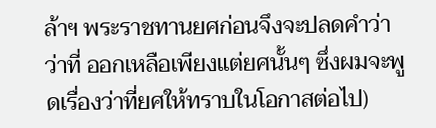ล้าฯ พระราชทานยศก่อนจึงจะปลดคำว่า ว่าที่ ออกเหลือเพียงแต่ยศนั้นๆ ซึ่งผมจะพูดเรื่องว่าที่ยศให้ทราบในโอกาสต่อไป)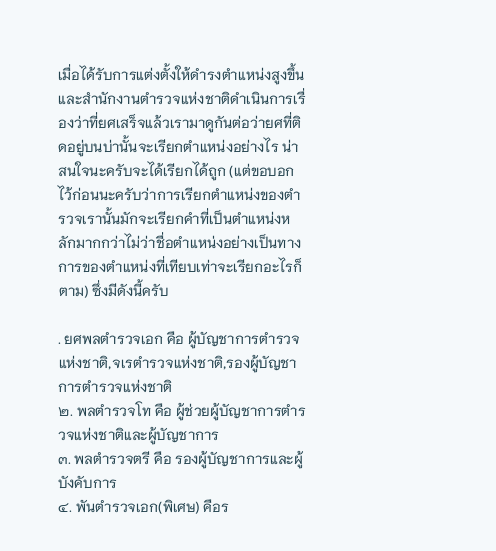เมื่อได้รับการแต่งตั้งให้ดำรงตำแหน่งสูงขึ้นและสำนักงานตำรวจแห่งชาติดำเนินการเรื่องว่าที่ยศเสร็จแล้วเรามาดูกันต่อว่ายศที่ติดอยู่บนบ่านั้นจะเรียกตำแหน่งอย่างไร น่าสนใจนะครับจะได้เรียกได้ถูก (แต่ขอบอกไว้ก่อนนะครับว่าการเรียกตำแหน่งของตำรวจเรานั้นมักจะเรียกคำที่เป็นตำแหน่งหลักมากกว่าไม่ว่าชื่อตำแหน่งอย่างเป็นทางการของตำแหน่งที่เทียบเท่าจะเรียกอะไรก็ตาม) ซึ่งมีดังนี้ครับ

. ยศพลตำรวจเอก คือ ผู้บัญชาการตำรวจแห่งชาติ,จเรตำรวจแห่งชาติ,รองผู้บัญชาการตำรวจแห่งชาติ
๒. พลตำรวจโท คือ ผู้ช่วยผู้บัญชาการตำรวจแห่งชาติและผู้บัญชาการ
๓. พลตำรวจตรี คือ รองผู้บัญชาการและผู้บังคับการ
๔. พันตำรวจเอก(พิเศษ) คือร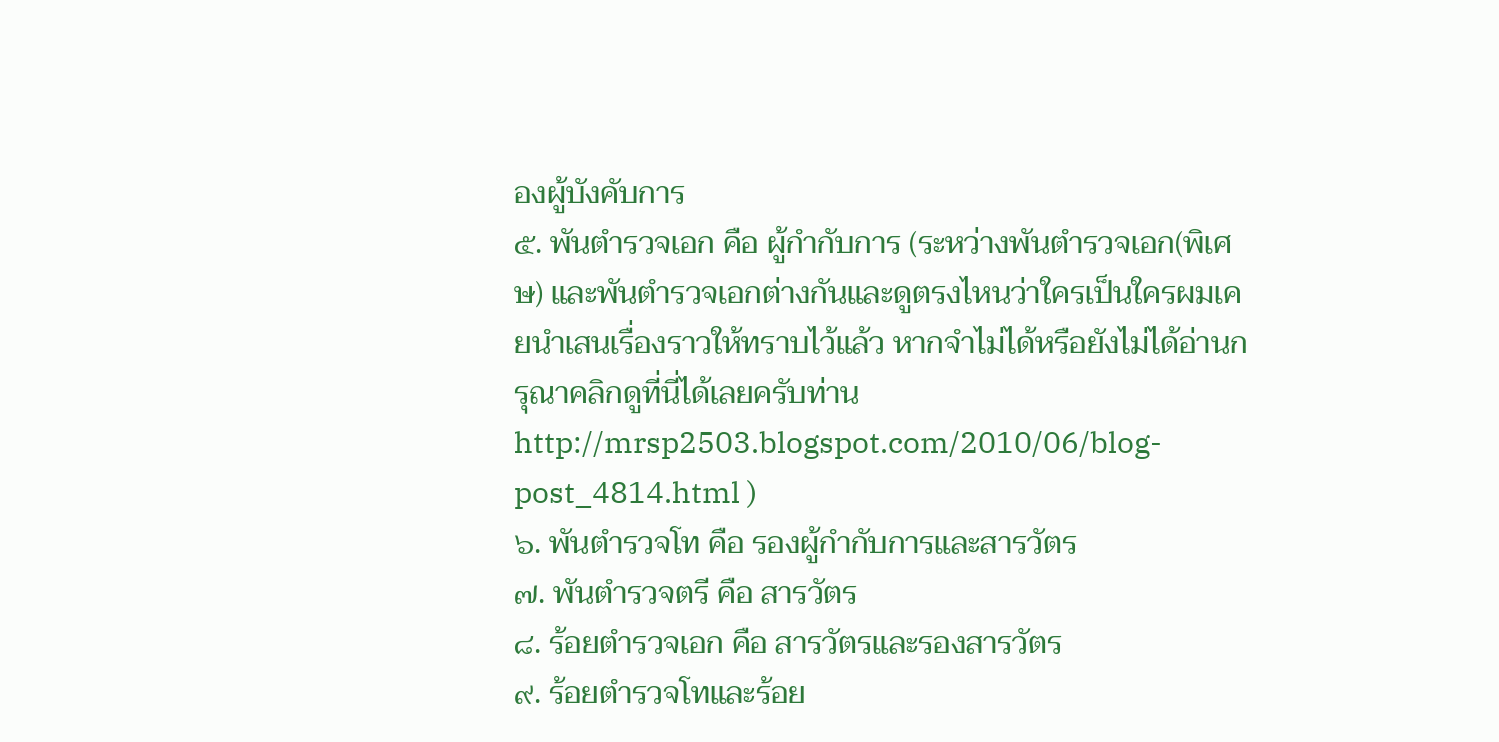องผู้บังคับการ
๕. พันตำรวจเอก คือ ผู้กำกับการ (ระหว่างพันตำรวจเอก(พิเศษ) และพันตำรวจเอกต่างกันและดูตรงไหนว่าใครเป็นใครผมเคยนำเสนเรื่องราวให้ทราบไว้แล้ว หากจำไม่ได้หรือยังไม่ได้อ่านกรุณาคลิกดูที่นี่ได้เลยครับท่าน http://mrsp2503.blogspot.com/2010/06/blog-post_4814.html )
๖. พันตำรวจโท คือ รองผู้กำกับการและสารวัตร
๗. พันตำรวจตรี คือ สารวัตร
๘. ร้อยตำรวจเอก คือ สารวัตรและรองสารวัตร
๙. ร้อยตำรวจโทและร้อย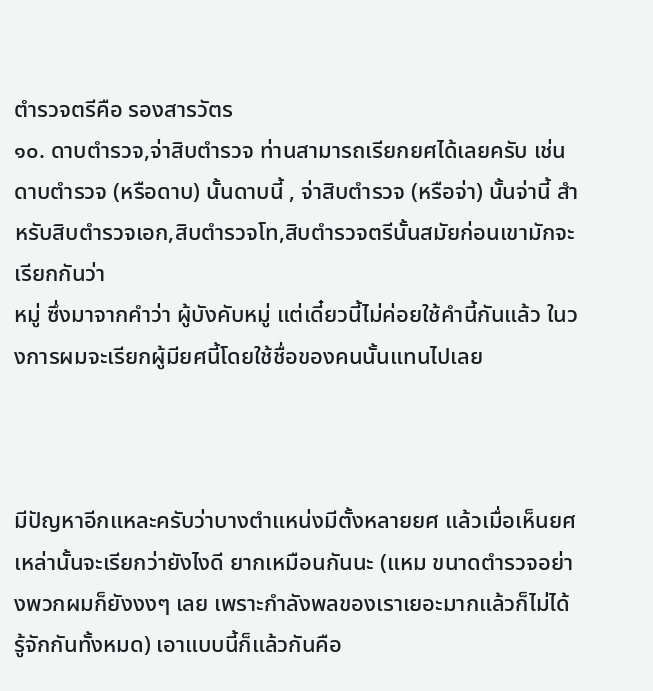ตำรวจตรีคือ รองสารวัตร
๑๐. ดาบตำรวจ,จ่าสิบตำรวจ ท่านสามารถเรียกยศได้เลยครับ เช่น ดาบตำรวจ (หรือดาบ) นั้นดาบนี้ , จ่าสิบตำรวจ (หรือจ่า) นั้นจ่านี้ สำหรับสิบตำรวจเอก,สิบตำรวจโท,สิบตำรวจตรีนั้นสมัยก่อนเขามักจะเรียกกันว่า
หมู่ ซึ่งมาจากคำว่า ผู้บังคับหมู่ แต่เดี๋ยวนี้ไม่ค่อยใช้คำนี้กันแล้ว ในวงการผมจะเรียกผู้มียศนี้โดยใช้ชื่อของคนนั้นแทนไปเลย



มีปัญหาอีกแหละครับว่าบางตำแหน่งมีตั้งหลายยศ แล้วเมื่อเห็นยศเหล่านั้นจะเรียกว่ายังไงดี ยากเหมือนกันนะ (แหม ขนาดตำรวจอย่างพวกผมก็ยังงงๆ เลย เพราะกำลังพลของเราเยอะมากแล้วก็ไม่ได้รู้จักกันทั้งหมด) เอาแบบนี้ก็แล้วกันคือ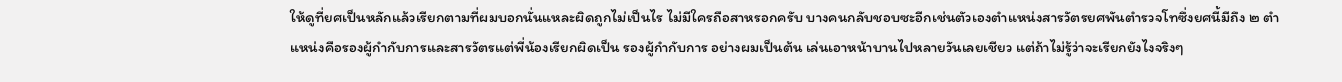ให้ดูที่ยศเป็นหลักแล้วเรียกตามที่ผมบอกนั่นแหละผิดถูกไม่เป็นไร ไม่มีใครถือสาหรอกครับ บางคนกลับชอบซะอีกเช่นตัวเองตำแหน่งสารวัตรยศพันตำรวจโทซึ่งยศนี้มีถึง ๒ ตำแหน่งคือรองผู้กำกับการและสารวัตรแต่พี่น้องเรียกผิดเป็น รองผู้กำกับการ อย่างผมเป็นต้น เล่นเอาหน้าบานไปหลายวันเลยเชียว แต่ถ้าไม่รู้ว่าจะเรียกยังไงจริงๆ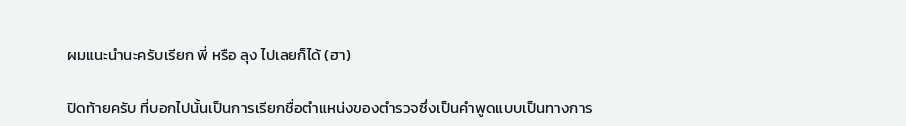ผมแนะนำนะครับเรียก พี่ หรือ ลุง ไปเลยก็ได้ (ฮา)

ปิดท้ายครับ ที่บอกไปนั้นเป็นการเรียกชื่อตำแหน่งของตำรวจซึ่งเป็นคำพูดแบบเป็นทางการ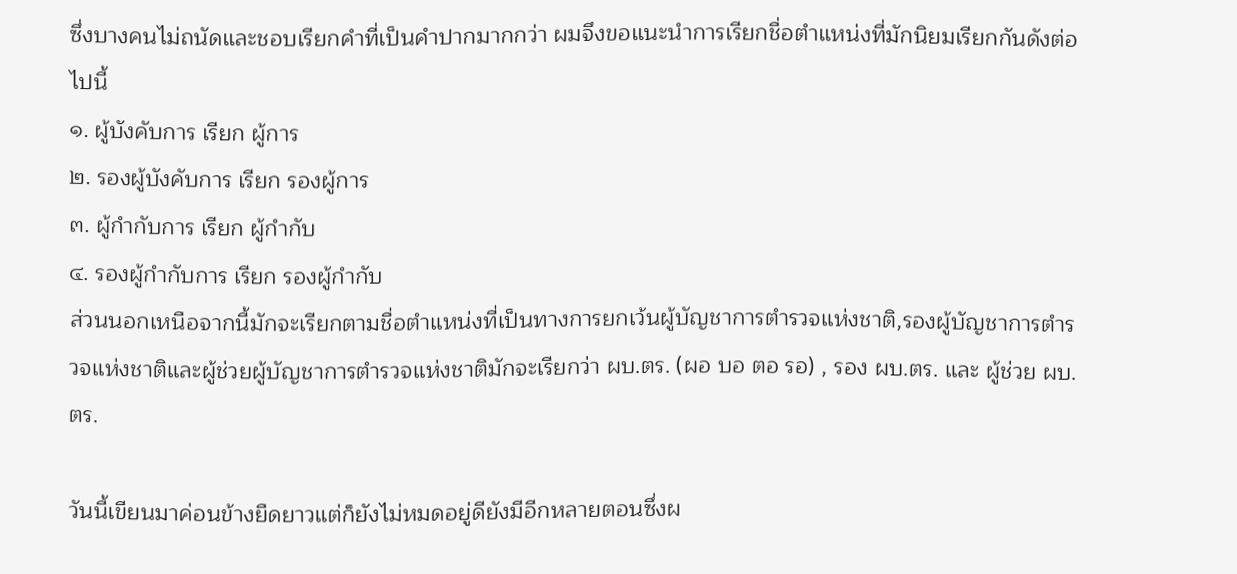ซึ่งบางคนไม่ถนัดและชอบเรียกคำที่เป็นคำปากมากกว่า ผมจึงขอแนะนำการเรียกชื่อตำแหน่งที่มักนิยมเรียกกันดังต่อไปนี้
๑. ผู้บังคับการ เรียก ผู้การ
๒. รองผู้บังคับการ เรียก รองผู้การ
๓. ผู้กำกับการ เรียก ผู้กำกับ
๔. รองผู้กำกับการ เรียก รองผู้กำกับ
ส่วนนอกเหนือจากนี้มักจะเรียกตามชื่อตำแหน่งที่เป็นทางการยกเว้นผู้บัญชาการตำรวจแห่งชาติ,รองผู้บัญชาการตำรวจแห่งชาติและผู้ช่วยผู้บัญชาการตำรวจแห่งชาติมักจะเรียกว่า ผบ.ตร. (ผอ บอ ตอ รอ) , รอง ผบ.ตร. และ ผู้ช่วย ผบ.ตร.

วันนี้เขียนมาค่อนข้างยืดยาวแต่ก็ยังไม่หมดอยู่ดียังมีอีกหลายตอนซึ่งผ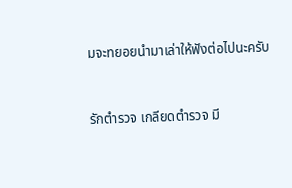มจะทยอยนำมาเล่าให้ฟังต่อไปนะครับ


รักตำรวจ เกลียดตำรวจ มี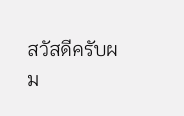สวัสดีครับผม